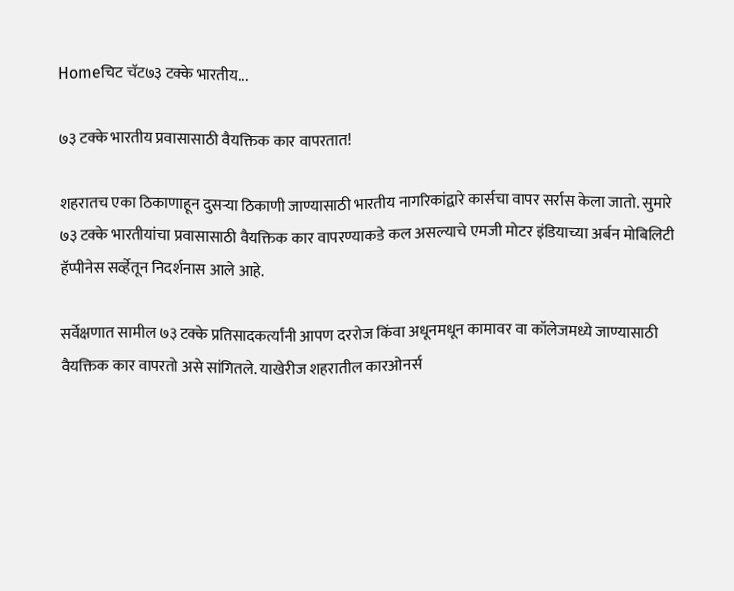Homeचिट चॅट७३ टक्के भारतीय...

७३ टक्के भारतीय प्रवासासाठी वैयक्तिक कार वापरतात!

शहरातच एका ठिकाणाहून दुसऱ्या ठिकाणी जाण्यासाठी भारतीय नागरिकांद्वारे कार्सचा वापर सर्रास केला जातो. सुमारे ७३ टक्के भारतीयांचा प्रवासासाठी वैयक्तिक कार वापरण्याकडे कल असल्याचे एमजी मोटर इंडियाच्या अर्बन मोबिलिटी हॅप्पीनेस सर्व्हेतून निदर्शनास आले आहे.

सर्वेक्षणात सामील ७३ टक्के प्रतिसादकर्त्यांनी आपण दररोज किंवा अधूनमधून कामावर वा कॉलेजमध्ये जाण्यासाठी वैयक्तिक कार वापरतो असे सांगितले. याखेरीज शहरातील कारओनर्स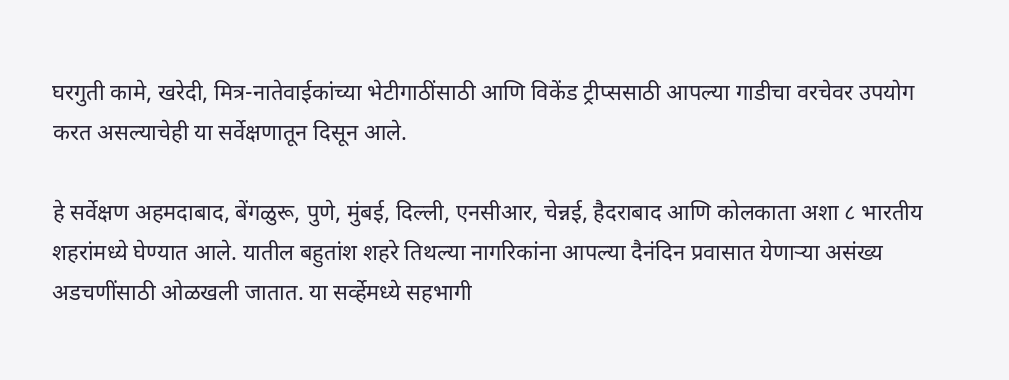घरगुती कामे, खरेदी, मित्र-नातेवाईकांच्या भेटीगाठींसाठी आणि विकेंड ट्रीप्ससाठी आपल्या गाडीचा वरचेवर उपयोग करत असल्याचेही या सर्वेक्षणातून दिसून आले.

हे सर्वेक्षण अहमदाबाद, बेंगळुरू, पुणे, मुंबई, दिल्ली, एनसीआर, चेन्नई, हैदराबाद आणि कोलकाता अशा ८ भारतीय शहरांमध्ये घेण्यात आले. यातील बहुतांश शहरे तिथल्या नागरिकांना आपल्या दैनंदिन प्रवासात येणाऱ्या असंख्य अडचणींसाठी ओळखली जातात. या सर्व्हेमध्ये सहभागी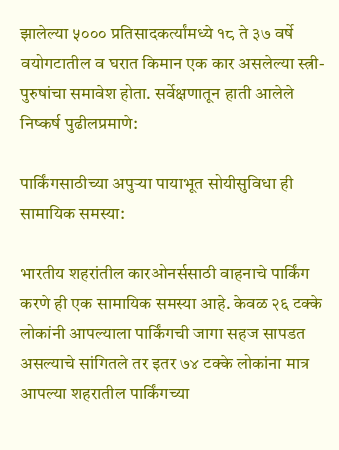झालेल्या ५००० प्रतिसादकर्त्यांमध्ये १८ ते ३७ वर्षे वयोगटातील व घरात किमान एक कार असलेल्या स्त्री-पुरुषांचा समावेश होता. सर्वेक्षणातून हाती आलेले निष्कर्ष पुढीलप्रमाणे:

पार्किंगसाठीच्या अपुऱ्या पायाभूत सोयीसुविधा ही सामायिक समस्या:

भारतीय शहरांतील कारओनर्ससाठी वाहनाचे पार्किंग करणे ही एक सामायिक समस्या आहे. केवळ २६ टक्के लोकांनी आपल्याला पार्किंगची जागा सहज सापडत असल्याचे सांगितले तर इतर ७४ टक्के लोकांना मात्र आपल्या शहरातील पार्किंगच्या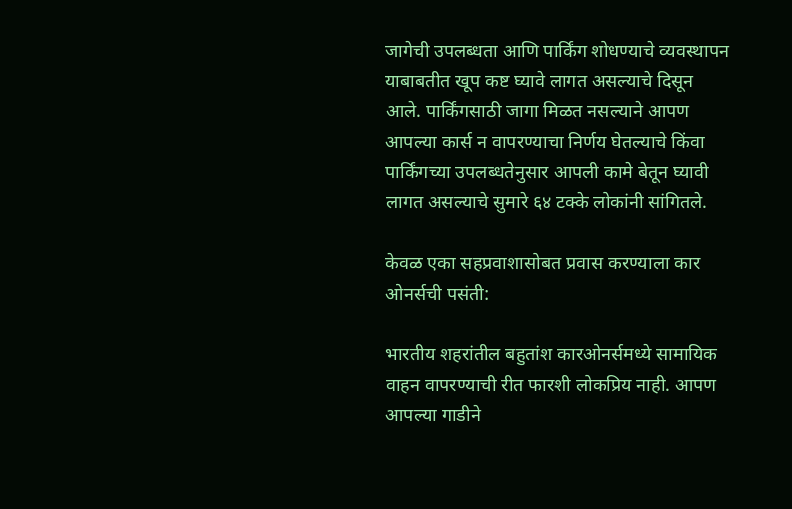जागेची उपलब्धता आणि पार्किंग शोधण्याचे व्यवस्थापन याबाबतीत खूप कष्ट घ्यावे लागत असल्याचे दिसून आले. पार्किंगसाठी जागा मिळत नसल्याने आपण आपल्या कार्स न वापरण्याचा निर्णय घेतल्याचे किंवा पार्किंगच्या उपलब्धतेनुसार आपली कामे बेतून घ्यावी लागत असल्याचे सुमारे ६४ टक्के लोकांनी सांगितले.

केवळ एका सहप्रवाशासोबत प्रवास करण्याला कार ओनर्सची पसंती:

भारतीय शहरांतील बहुतांश कारओनर्समध्ये सामायिक वाहन वापरण्याची रीत फारशी लोकप्रिय नाही. आपण आपल्या गाडीने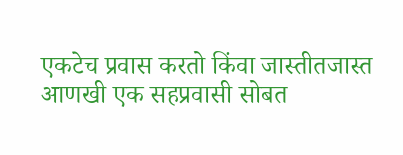एकटेच प्रवास करतो किंवा जास्तीतजास्त आणखी एक सहप्रवासी सोबत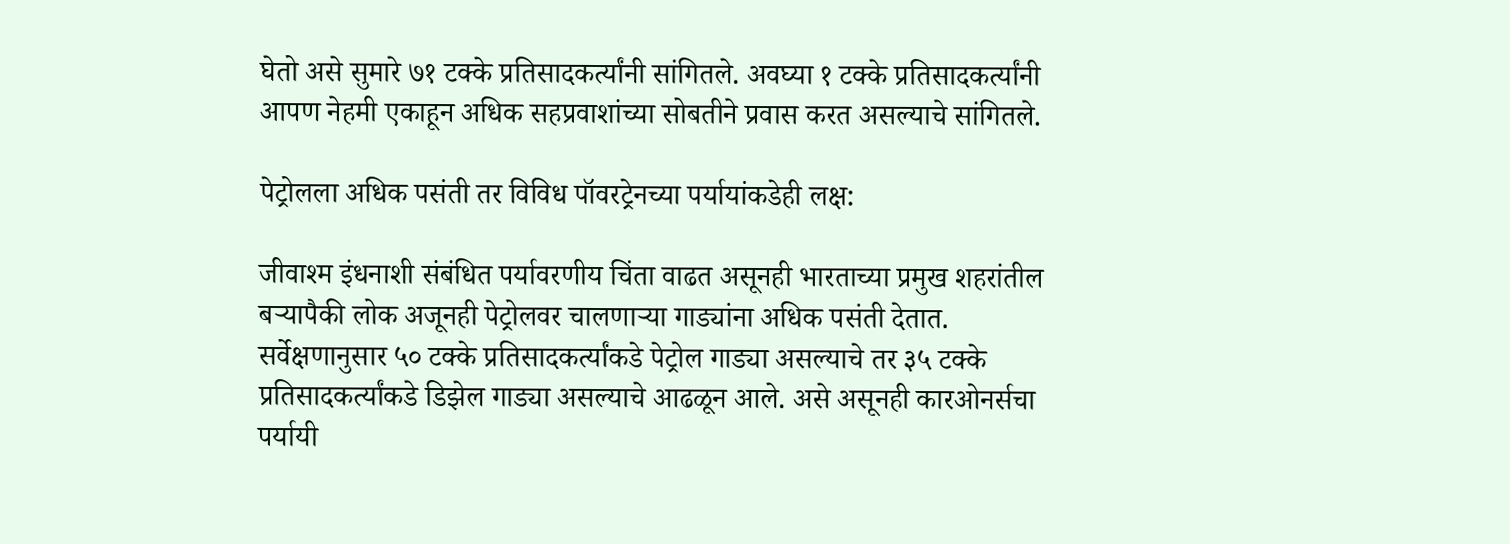घेतो असे सुमारे ७१ टक्के प्रतिसादकर्त्यांनी सांगितले. अवघ्या १ टक्के प्रतिसादकर्त्यांनी आपण नेहमी एकाहून अधिक सहप्रवाशांच्या सोबतीने प्रवास करत असल्याचे सांगितले.

पेट्रोलला अधिक पसंती तर विविध पॉवरट्रेनच्या पर्यायांकडेही लक्ष:

जीवाश्म इंधनाशी संबंधित पर्यावरणीय चिंता वाढत असूनही भारताच्या प्रमुख शहरांतील बऱ्यापैकी लोक अजूनही पेट्रोलवर चालणाऱ्या गाड्यांना अधिक पसंती देतात. सर्वेक्षणानुसार ५० टक्के प्रतिसादकर्त्यांकडे पेट्रोल गाड्या असल्याचे तर ३५ टक्के प्रतिसादकर्त्यांकडे डिझेल गाड्या असल्याचे आढळून आले. असे असूनही कारओनर्सचा पर्यायी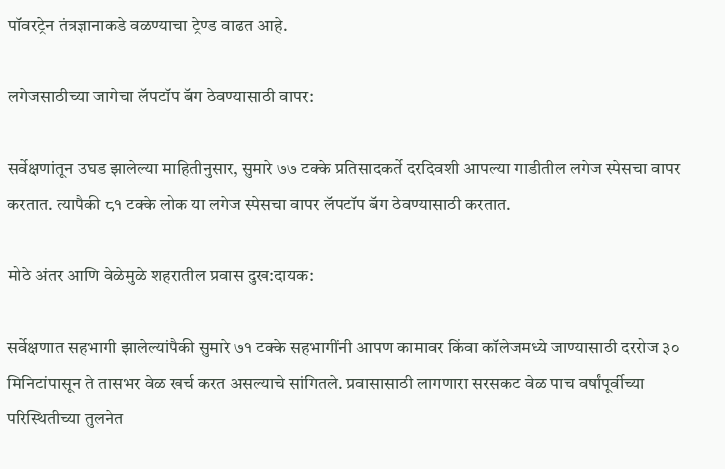पॉवरट्रेन तंत्रज्ञानाकडे वळण्याचा ट्रेण्ड वाढत आहे.

लगेजसाठीच्या जागेचा लॅपटॉप बॅग ठेवण्यासाठी वापर:

सर्वेक्षणांतून उघड झालेल्या माहितीनुसार, सुमारे ७७ टक्के प्रतिसादकर्ते दरदिवशी आपल्या गाडीतील लगेज स्पेसचा वापर करतात. त्यापैकी ८१ टक्के लोक या लगेज स्पेसचा वापर लॅपटॉप बॅग ठेवण्यासाठी करतात.

मोठे अंतर आणि वेळेमुळे शहरातील प्रवास दुख:दायक:

सर्वेक्षणात सहभागी झालेल्यांपैकी सुमारे ७१ टक्के सहभागींनी आपण कामावर किंवा कॉलेजमध्ये जाण्यासाठी दररोज ३० मिनिटांपासून ते तासभर वेळ खर्च करत असल्याचे सांगितले. प्रवासासाठी लागणारा सरसकट वेळ पाच वर्षांपूर्वीच्या परिस्थितीच्या तुलनेत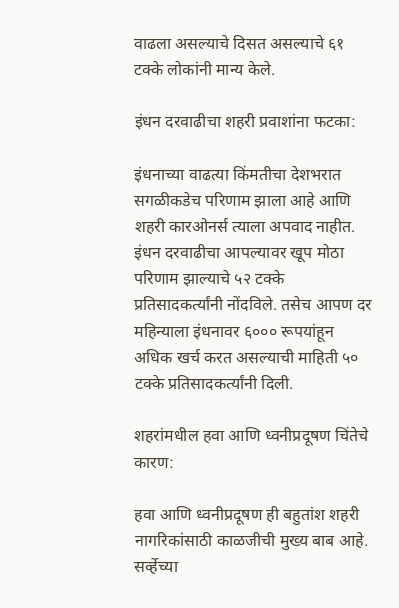वाढला असल्याचे दिसत असल्याचे ६१ टक्के लोकांनी मान्य केले.

इंधन दरवाढीचा शहरी प्रवाशांना फटका:

इंधनाच्या वाढत्या किंमतीचा देशभरात सगळीकडेच परिणाम झाला आहे आणि शहरी कारओनर्स त्याला अपवाद नाहीत. इंधन दरवाढीचा आपल्यावर खूप मोठा परिणाम झाल्याचे ५२ टक्के प्रतिसादकर्त्यांनी नोंदविले. तसेच आपण दर महिन्याला इंधनावर ६००० रूपयांहून अधिक खर्च करत असल्याची माहिती ५० टक्के प्रतिसादकर्त्यांनी दिली.

शहरांमधील हवा आणि ध्वनीप्रदूषण चिंतेचे कारण:

हवा आणि ध्वनीप्रदूषण ही बहुतांश शहरी नागरिकांसाठी काळजीची मुख्य बाब आहे.  सर्व्हेच्या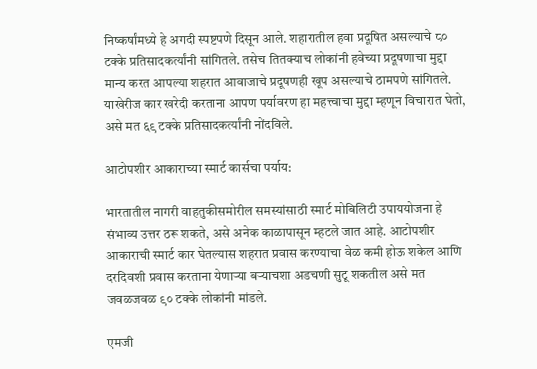निष्कर्षांमध्ये हे अगदी स्पष्टपणे दिसून आले. शहारातील हवा प्रदूषित असल्याचे ८० टक्के प्रतिसादकर्त्यांनी सांगितले. तसेच तितक्याच लोकांनी हवेच्या प्रदूषणाचा मुद्दा मान्य करत आपल्या शहरात आवाजाचे प्रदूषणही खूप असल्याचे ठामपणे सांगितले. याखेरीज कार खरेदी करताना आपण पर्यावरण हा महत्त्वाचा मुद्दा म्हणून विचारात घेतो, असे मत ६९ टक्के प्रतिसादकर्त्यांनी नोंदविले.

आटोपशीर आकाराच्या स्मार्ट कार्सचा पर्याय:

भारतातील नागरी वाहतुकीसमोरील समस्यांसाठी स्मार्ट मोबिलिटी उपाययोजना हे संभाव्य उत्तर ठरू शकते, असे अनेक काळापासून म्हटले जात आहे. आटोपशीर आकाराची स्मार्ट कार घेतल्यास शहरात प्रवास करण्याचा वेळ कमी होऊ शकेल आणि दरदिवशी प्रवास करताना येणाऱ्या बऱ्याचशा अडचणी सुटू शकतील असे मत जवळजवळ ९० टक्के लोकांनी मांडले.

एमजी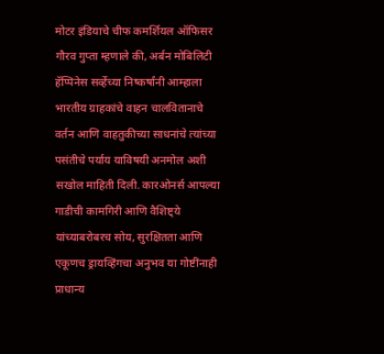मोटर इंडियाचे चीफ कमर्शियल ऑफिसर गौरव गुप्ता म्हणाले की, अर्बन मोबिलिटी हॅप्पिनेस सर्व्हेच्या निष्कर्षांनी आम्हाला भारतीय ग्राहकांचे वाहन चालवितानाचे वर्तन आणि वाहतुकीच्या साधनांचे त्यांच्या पसंतीचे पर्याय याविषयी अनमोल अशी सखोल माहिती दिली. कारओनर्स आपल्या गाडीची कामगिरी आणि वैशिष्ट्ये यांच्याबरोबरच सोय, सुरक्षितता आणि एकूणच ड्रायव्हिंगचा अनुभव या गोष्टींनाही प्राधान्य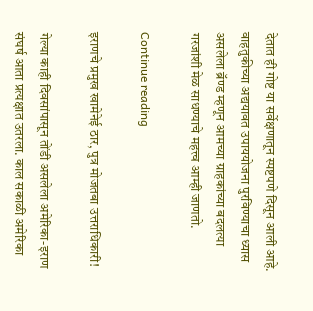देतात ही गोष्ट या सर्वेक्षणातून स्पष्टपणे दिसून आली आहे. वाहतुकीच्या अद्ययावत उपाययोजना पुरविण्याचा ध्यास असलेला ब्रॅण्ड म्हणून आमच्या ग्राहकांच्या बदलत्या गरजांशी मेळ साधण्याचे महत्त्व आम्ही जाणतो.

Continue reading

इराणचे प्रमुख खामेनेई ठार, पुत्र मोजतबा उत्तराधिकारी!

गेल्या काही दिवसांपासून तोंडी असलेला अमेरिका-इराण संघर्ष आता प्रत्यक्षात उतरला. काल सकाळी अमेरिका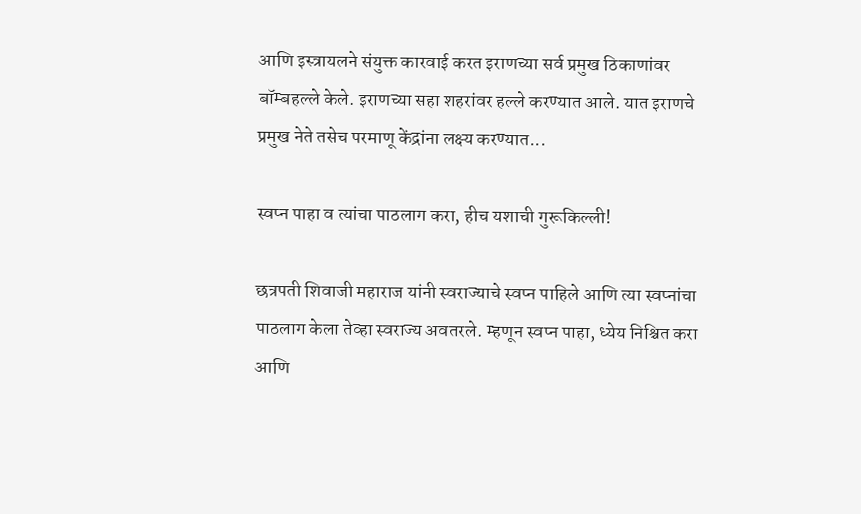आणि इस्त्रायलने संयुक्त कारवाई करत इराणच्या सर्व प्रमुख ठिकाणांवर बॉम्बहल्ले केले. इराणच्या सहा शहरांवर हल्ले करण्यात आले. यात इराणचे प्रमुख नेते तसेच परमाणू केंद्रांना लक्ष्य करण्यात...

स्वप्न पाहा व त्यांचा पाठलाग करा, हीच यशाची गुरूकिल्ली!

छत्रपती शिवाजी महाराज यांनी स्वराज्याचे स्वप्न पाहिले आणि त्या स्वप्नांचा पाठलाग केला तेव्हा स्वराज्य अवतरले. म्हणून स्वप्न पाहा, ध्येय निश्चित करा आणि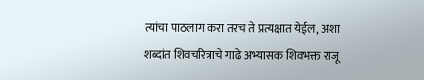त्यांचा पाठलाग करा तरच ते प्रत्यक्षात येईल, अशा शब्दांत शिवचरित्राचे गाढे अभ्यासक शिवभक्त राजू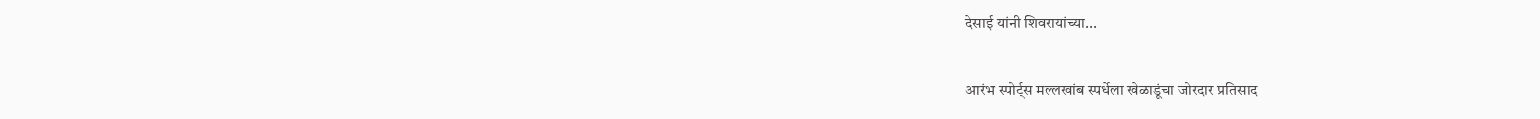देसाई यांनी शिवरायांच्या...

आरंभ स्पोर्ट्स मल्लखांब स्पर्धेला खेळाडूंचा जोरदार प्रतिसाद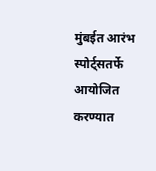मुंबईत आरंभ स्पोर्ट्सतर्फे आयोजित करण्यात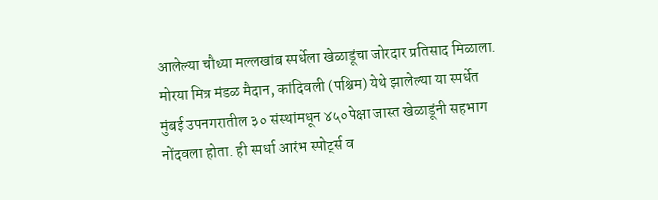आलेल्या चौथ्या मल्लखांब स्पर्धेला खेळाडूंचा जोरदार प्रतिसाद मिळाला. मोरया मित्र मंडळ मैदान, कांदिवली (पश्चिम) येथे झालेल्या या स्पर्धेत मुंबई उपनगरातील ३० संस्थांमधून ४५०पेक्षा जास्त खेळाडूंनी सहभाग नोंदवला होता. ही स्पर्धा आरंभ स्पोर्ट्स व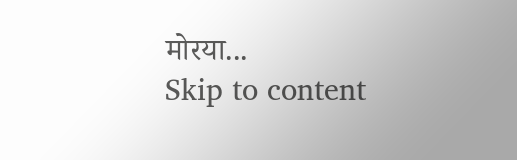मोरया...
Skip to content